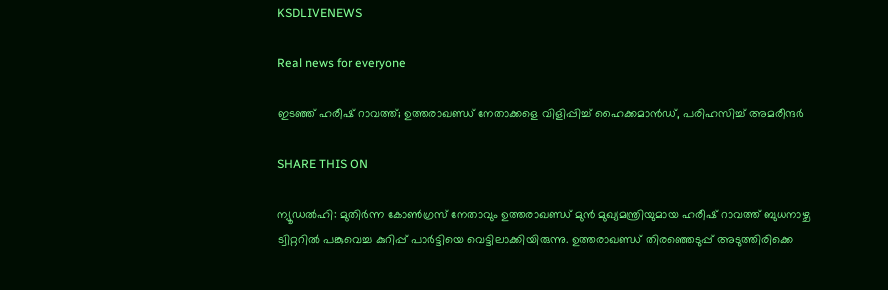KSDLIVENEWS

Real news for everyone

ഇടഞ്ഞ് ഹരീഷ് റാവത്ത്; ഉത്തരാഖണ്ഡ് നേതാക്കളെ വിളിപ്പിച്ച് ഹൈക്കമാന്‍ഡ്, പരിഹസിച്ച് അമരീന്ദർ

SHARE THIS ON

ന്യൂഡൽഹി: മുതിർന്ന കോൺഗ്രസ് നേതാവും ഉത്തരാഖണ്ഡ് മുൻ മുഖ്യമന്ത്രിയുമായ ഹരീഷ് റാവത്ത് ബുധനാഴ്ച ട്വിറ്ററിൽ പങ്കുവെച്ച കുറിപ്പ് പാർട്ടിയെ വെട്ടിലാക്കിയിരുന്നു. ഉത്തരാഖണ്ഡ് തിരഞ്ഞെടുപ്പ് അടുത്തിരിക്കെ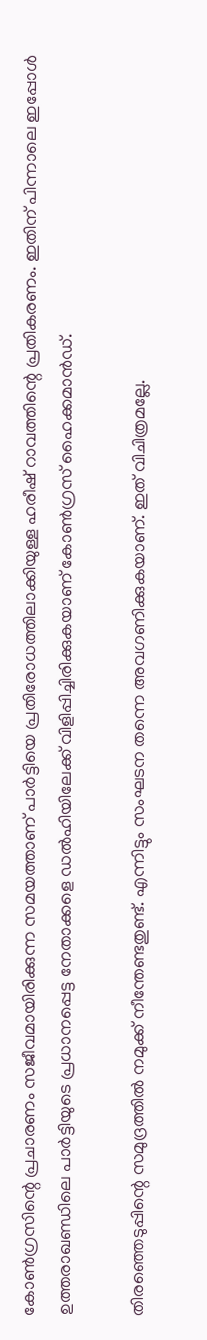കോൺഗ്രസിന്റെ പ്രചാരണം സജീവമായിരിക്കുന്ന സമയത്താണ് പാർട്ടിയെ പ്രതിരോധത്തിലാക്കിയുള്ള ഹരീഷ് റാവത്തിന്റെ പ്രതികരണം. ഇതിന് പിന്നാലെ ഇപ്പോൾ ഉത്തരാഖണ്ഡിലെ പാർട്ടിയുടെ പ്രധാനപ്പെട്ട നേതാക്കളെ ഡൽഹിയിലേക്ക് വിളിപ്പിച്ചിരിക്കുകയാണ് കോൺഗ്രസ് ഹൈക്കമാൻഡ്.

തിരഞ്ഞെടുപ്പിന്റെ സമുദ്രത്തിൽ നമുക്ക് നീന്തേണ്ടതുണ്ട്. എന്നിട്ടും സംഘടന തന്നെ അവഗണിക്കുകയാണ്. ഇത് വിചിത്രമല്ലേ.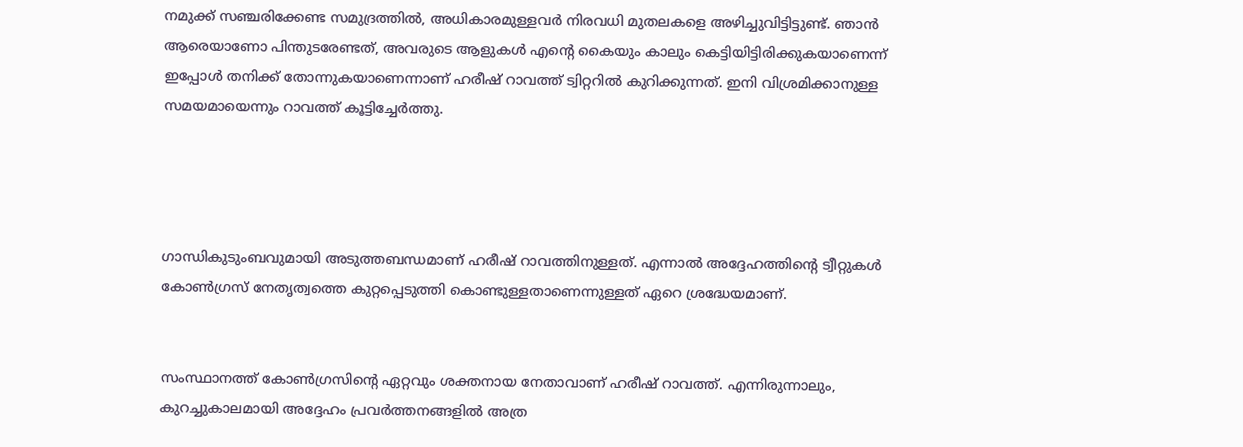നമുക്ക് സഞ്ചരിക്കേണ്ട സമുദ്രത്തിൽ, അധികാരമുള്ളവർ നിരവധി മുതലകളെ അഴിച്ചുവിട്ടിട്ടുണ്ട്. ഞാൻ ആരെയാണോ പിന്തുടരേണ്ടത്, അവരുടെ ആളുകൾ എന്റെ കൈയും കാലും കെട്ടിയിട്ടിരിക്കുകയാണെന്ന് ഇപ്പോൾ തനിക്ക് തോന്നുകയാണെന്നാണ് ഹരീഷ് റാവത്ത് ട്വിറ്ററിൽ കുറിക്കുന്നത്. ഇനി വിശ്രമിക്കാനുള്ള സമയമായെന്നും റാവത്ത് കൂട്ടിച്ചേർത്തു.




ഗാന്ധികുടുംബവുമായി അടുത്തബന്ധമാണ് ഹരീഷ് റാവത്തിനുള്ളത്. എന്നാൽ അദ്ദേഹത്തിന്റെ ട്വീറ്റുകൾ കോൺഗ്രസ് നേതൃത്വത്തെ കുറ്റപ്പെടുത്തി കൊണ്ടുള്ളതാണെന്നുള്ളത് ഏറെ ശ്രദ്ധേയമാണ്.


സംസ്ഥാനത്ത് കോൺഗ്രസിന്റെ ഏറ്റവും ശക്തനായ നേതാവാണ് ഹരീഷ് റാവത്ത്. എന്നിരുന്നാലും, കുറച്ചുകാലമായി അദ്ദേഹം പ്രവർത്തനങ്ങളിൽ അത്ര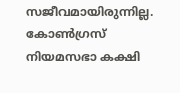സജീവമായിരുന്നില്ല. കോൺഗ്രസ് നിയമസഭാ കക്ഷി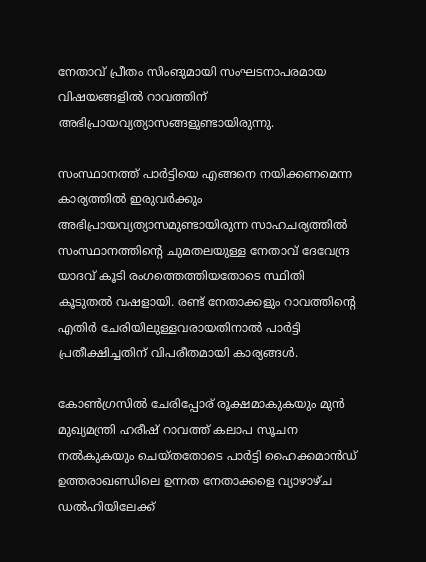നേതാവ് പ്രീതം സിംങുമായി സംഘടനാപരമായ വിഷയങ്ങളിൽ റാവത്തിന് അഭിപ്രായവ്യത്യാസങ്ങളുണ്ടായിരുന്നു.

സംസ്ഥാനത്ത് പാർട്ടിയെ എങ്ങനെ നയിക്കണമെന്ന കാര്യത്തിൽ ഇരുവർക്കും അഭിപ്രായവ്യത്യാസമുണ്ടായിരുന്ന സാഹചര്യത്തിൽ സംസ്ഥാനത്തിന്റെ ചുമതലയുള്ള നേതാവ് ദേവേന്ദ്ര യാദവ് കൂടി രംഗത്തെത്തിയതോടെ സ്ഥിതി കൂടുതൽ വഷളായി. രണ്ട് നേതാക്കളും റാവത്തിന്റെ എതിർ ചേരിയിലുള്ളവരായതിനാൽ പാർട്ടി പ്രതീക്ഷിച്ചതിന് വിപരീതമായി കാര്യങ്ങൾ.

കോൺഗ്രസിൽ ചേരിപ്പോര് രൂക്ഷമാകുകയും മുൻ മുഖ്യമന്ത്രി ഹരീഷ് റാവത്ത് കലാപ സൂചന നൽകുകയും ചെയ്തതോടെ പാർട്ടി ഹൈക്കമാൻഡ് ഉത്തരാഖണ്ഡിലെ ഉന്നത നേതാക്കളെ വ്യാഴാഴ്ച ഡൽഹിയിലേക്ക്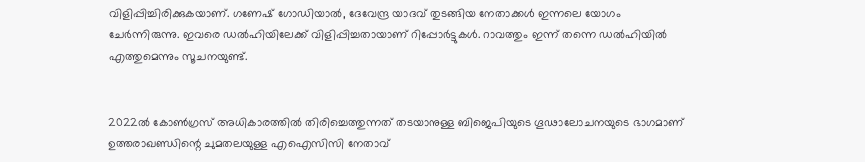വിളിപ്പിച്ചിരിക്കുകയാണ്. ഗണേഷ് ഗോഡിയാൽ, ദേവേന്ദ്ര യാദവ് തുടങ്ങിയ നേതാക്കൾ ഇന്നലെ യോഗം ചേർന്നിരുന്നു. ഇവരെ ഡൽഹിയിലേക്ക് വിളിപ്പിച്ചതായാണ് റിപ്പോർട്ടുകൾ. റാവത്തും ഇന്ന് തന്നെ ഡൽഹിയിൽ എത്തുമെന്നും സൂചനയുണ്ട്.


2022ൽ കോൺഗ്രസ് അധികാരത്തിൽ തിരിച്ചെത്തുന്നത് തടയാനുള്ള ബിജെപിയുടെ ഗൂഢാലോചനയുടെ ഭാഗമാണ് ഉത്തരാഖണ്ഡിന്റെ ചുമതലയുള്ള എഐസിസി നേതാവ്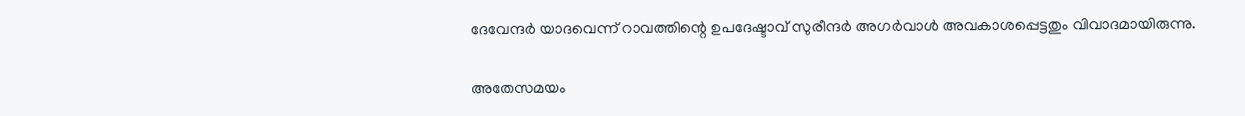ദേവേന്ദർ യാദവെന്ന് റാവത്തിന്റെ ഉപദേഷ്ടാവ് സുരീന്ദർ അഗർവാൾ അവകാശപ്പെട്ടതും വിവാദമായിരുന്നു.

അതേസമയം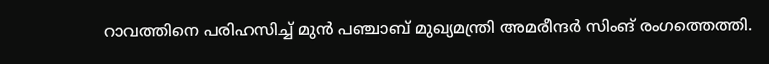റാവത്തിനെ പരിഹസിച്ച് മുൻ പഞ്ചാബ് മുഖ്യമന്ത്രി അമരീന്ദർ സിംങ് രംഗത്തെത്തി.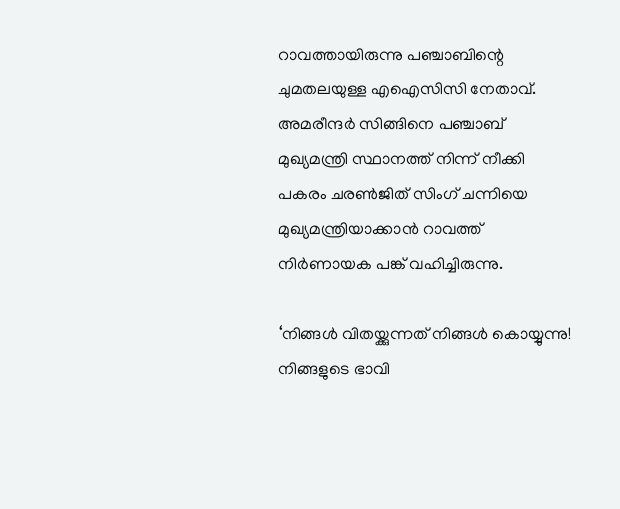റാവത്തായിരുന്നു പഞ്ചാബിന്റെ ചുമതലയുള്ള എഐസിസി നേതാവ്. അമരീന്ദർ സിങ്ങിനെ പഞ്ചാബ് മുഖ്യമന്ത്രി സ്ഥാനത്ത് നിന്ന് നീക്കി പകരം ചരൺജിത് സിംഗ് ചന്നിയെ മുഖ്യമന്ത്രിയാക്കാൻ റാവത്ത് നിർണായക പങ്ക് വഹിച്ചിരുന്നു.

‘നിങ്ങൾ വിതയ്ക്കുന്നത് നിങ്ങൾ കൊയ്യുന്നു! നിങ്ങളുടെ ഭാവി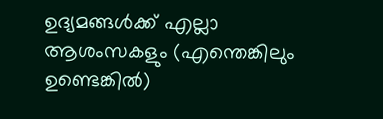ഉദ്യമങ്ങൾക്ക് എല്ലാ ആശംസകളും (എന്തെങ്കിലും ഉണ്ടെങ്കിൽ)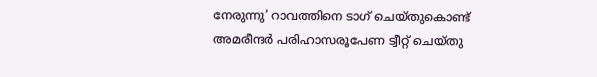നേരുന്നു’ റാവത്തിനെ ടാഗ് ചെയ്തുകൊണ്ട് അമരീന്ദർ പരിഹാസരൂപേണ ട്വീറ്റ് ചെയ്തു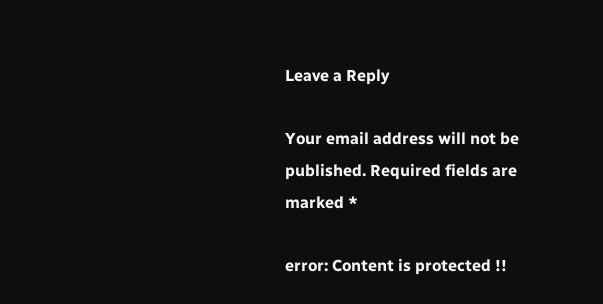Leave a Reply

Your email address will not be published. Required fields are marked *

error: Content is protected !!